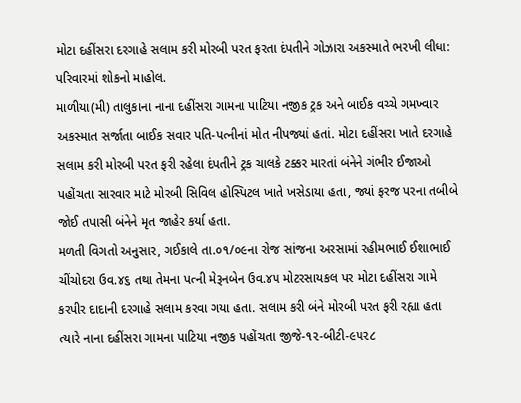મોટા દહીંસરા દરગાહે સલામ કરી મોરબી પરત ફરતા દંપતીને ગોઝારા અકસ્માતે ભરખી લીધા: પરિવારમાં શોકનો માહોલ.
માળીયા(મી) તાલુકાના નાના દહીંસરા ગામના પાટિયા નજીક ટ્રક અને બાઈક વચ્ચે ગમખ્વાર અકસ્માત સર્જાતા બાઈક સવાર પતિ-પત્નીનાં મોત નીપજ્યાં હતાં. મોટા દહીંસરા ખાતે દરગાહે સલામ કરી મોરબી પરત ફરી રહેલા દંપતીને ટ્રક ચાલકે ટક્કર મારતાં બંનેને ગંભીર ઈજાઓ પહોંચતા સારવાર માટે મોરબી સિવિલ હોસ્પિટલ ખાતે ખસેડાયા હતા, જ્યાં ફરજ પરના તબીબે જોઈ તપાસી બંનેને મૃત જાહેર કર્યા હતા.
મળતી વિગતો અનુસાર, ગઈકાલે તા.૦૧/૦૯ના રોજ સાંજના અરસામાં રહીમભાઈ ઈશાભાઈ ચીંચોદરા ઉવ.૪૬ તથા તેમના પત્ની મેરૂનબેન ઉવ.૪૫ મોટરસાયકલ પર મોટા દહીંસરા ગામે કરપીર દાદાની દરગાહે સલામ કરવા ગયા હતા. સલામ કરી બંને મોરબી પરત ફરી રહ્યા હતા ત્યારે નાના દહીંસરા ગામના પાટિયા નજીક પહોંચતા જીજે-૧૨-બીટી-૯૫૨૮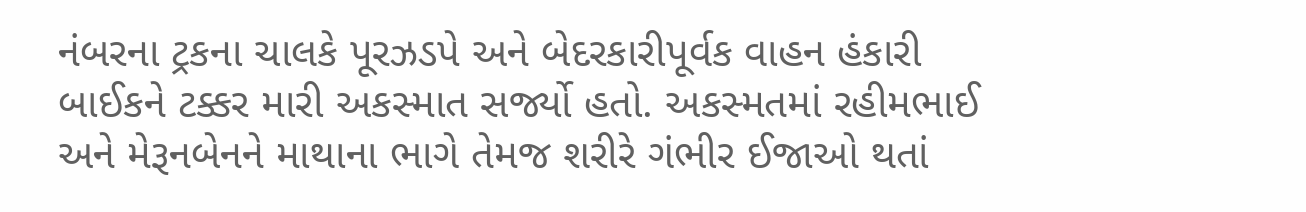નંબરના ટ્રકના ચાલકે પૂરઝડપે અને બેદરકારીપૂર્વક વાહન હંકારી બાઈકને ટક્કર મારી અકસ્માત સર્જ્યો હતો. અકસ્મતમાં રહીમભાઈ અને મેરૂનબેનને માથાના ભાગે તેમજ શરીરે ગંભીર ઈજાઓ થતાં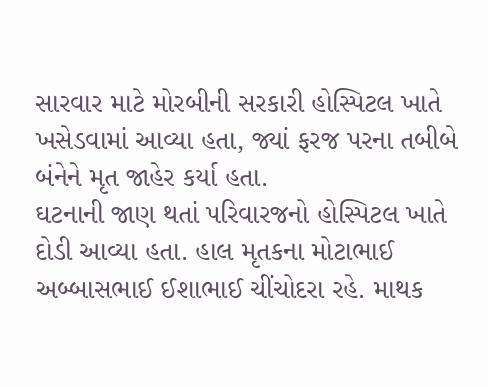સારવાર માટે મોરબીની સરકારી હોસ્પિટલ ખાતે ખસેડવામાં આવ્યા હતા, જ્યાં ફરજ પરના તબીબે બંનેને મૃત જાહેર કર્યા હતા.
ઘટનાની જાણ થતાં પરિવારજનો હોસ્પિટલ ખાતે દોડી આવ્યા હતા. હાલ મૃતકના મોટાભાઈ અબ્બાસભાઈ ઈશાભાઈ ચીંચોદરા રહે. માથક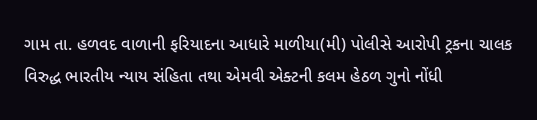ગામ તા. હળવદ વાળાની ફરિયાદના આધારે માળીયા(મી) પોલીસે આરોપી ટ્રકના ચાલક વિરુદ્ધ ભારતીય ન્યાય સંહિતા તથા એમવી એક્ટની કલમ હેઠળ ગુનો નોંધી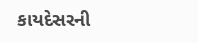કાયદેસરની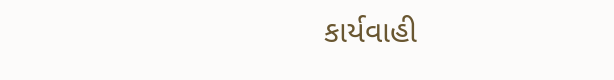કાર્યવાહી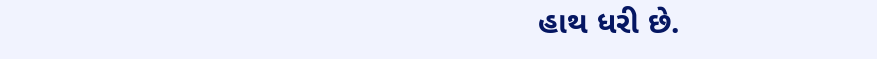હાથ ધરી છે.